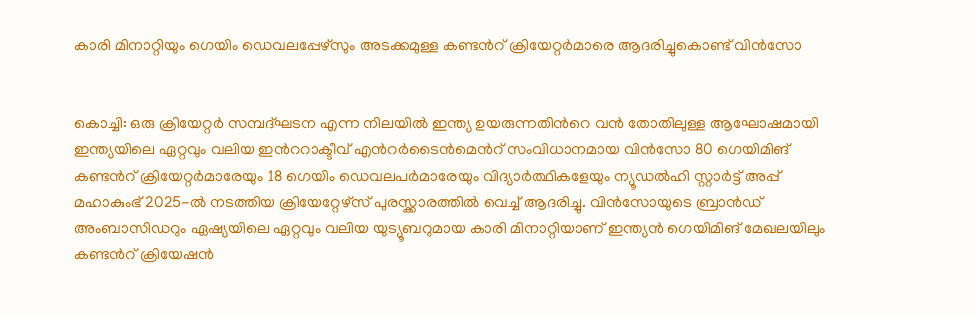കാരി മിനാറ്റിയും ഗെയിം ഡെവലപ്പേഴ്സും അടക്കമുള്ള കണ്ടന്‍റ് ക്രിയേറ്റര്‍മാരെ ആദരിച്ചുകൊണ്ട് വിന്‍സോ


കൊച്ചി: ഒരു ക്രിയേറ്റര്‍ സമ്പദ്ഘടന എന്ന നിലയില്‍ ഇന്ത്യ ഉയരുന്നതിന്‍റെ വന്‍ തോതിലുള്ള ആഘോഷമായി ഇന്ത്യയിലെ ഏറ്റവും വലിയ ഇന്‍ററാക്ടീവ് എന്‍റര്‍ടൈന്‍മെന്‍റ് സംവിധാനമായ വിന്‍സോ 80 ഗെയിമിങ് കണ്ടന്‍റ് ക്രിയേറ്റര്‍മാരേയും 18 ഗെയിം ഡെവലപര്‍മാരേയും വിദ്യാര്‍ത്ഥികളേയും ന്യൂഡല്‍ഹി സ്റ്റാര്‍ട്ട് അപ്പ് മഹാകുംഭ് 2025-ല്‍ നടത്തിയ ക്രിയേറ്റേഴ്സ് പുരസ്ക്കാരത്തില്‍ വെച്ച് ആദരിച്ചു. വിന്‍സോയുടെ ബ്രാന്‍ഡ് അംബാസിഡറും ഏഷ്യയിലെ ഏറ്റവും വലിയ യുട്യൂബറുമായ കാരി മിനാറ്റിയാണ് ഇന്ത്യന്‍ ഗെയിമിങ് മേഖലയിലും കണ്ടന്‍റ് ക്രിയേഷന്‍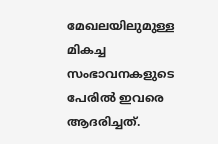മേഖലയിലുമുള്ള മികച്ച സംഭാവനകളുടെ പേരില്‍ ഇവരെ ആദരിച്ചത്.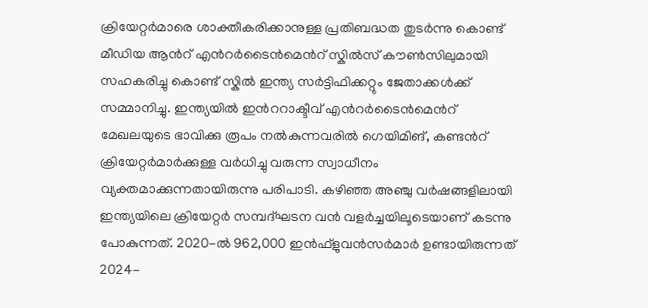ക്രിയേറ്റര്‍മാരെ ശാക്തീകരിക്കാനുള്ള പ്രതിബദ്ധത തുടര്‍ന്നു കൊണ്ട് മീഡിയ ആന്‍റ് എന്‍റര്‍ടൈന്‍മെന്‍റ് സ്കില്‍സ് കൗണ്‍സിലുമായി സഹകരിച്ചു കൊണ്ട് സ്കില്‍ ഇന്ത്യ സര്‍ട്ടിഫിക്കറ്റും ജേതാക്കള്‍ക്ക് സമ്മാനിച്ചു. ഇന്ത്യയില്‍ ഇന്‍ററാക്ടീവ് എന്‍റര്‍ടൈന്‍മെന്‍റ് മേഖലയുടെ ഭാവിക്കു രൂപം നല്‍കുന്നവരില്‍ ഗെയിമിങ്, കണ്ടന്‍റ് ക്രിയേറ്റര്‍മാര്‍ക്കുള്ള വര്‍ധിച്ചു വരുന്ന സ്വാധീനം വ്യക്തമാക്കുന്നതായിരുന്നു പരിപാടി. കഴിഞ്ഞ അഞ്ചു വര്‍ഷങ്ങളിലായി ഇന്ത്യയിലെ ക്രിയേറ്റര്‍ സമ്പദ്ഘടന വന്‍ വളര്‍ച്ചയിലൂടെയാണ് കടന്നു പോകുന്നത്. 2020-ല്‍ 962,000 ഇന്‍ഫ്ളുവന്‍സര്‍മാര്‍ ഉണ്ടായിരുന്നത് 2024-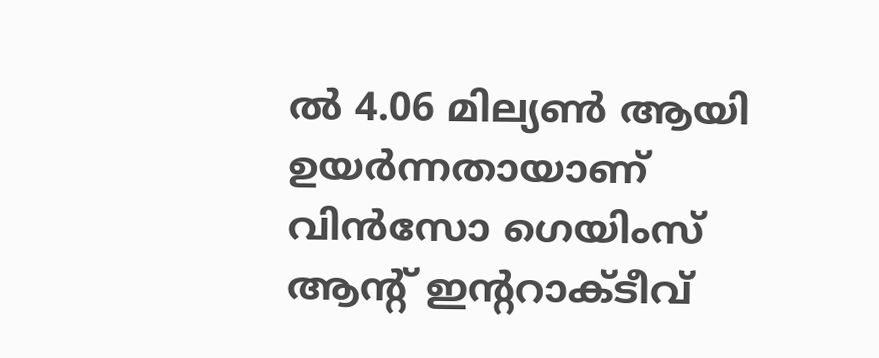ല്‍ 4.06 മില്യണ്‍ ആയി ഉയര്‍ന്നതായാണ് വിന്‍സോ ഗെയിംസ് ആന്‍റ് ഇന്‍ററാക്ടീവ്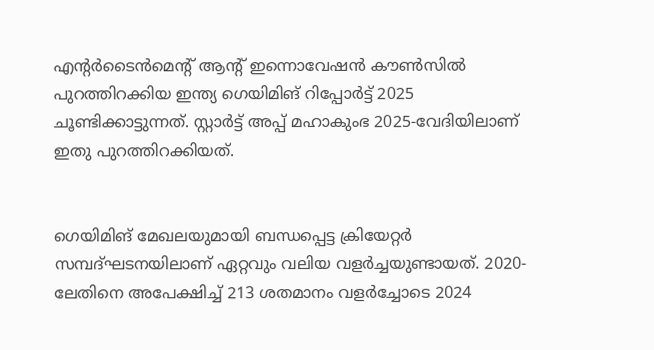എന്‍റര്‍ടൈന്‍മെന്‍റ് ആന്‍റ് ഇന്നൊവേഷന്‍ കൗണ്‍സില്‍ പുറത്തിറക്കിയ ഇന്ത്യ ഗെയിമിങ് റിപ്പോര്‍ട്ട് 2025 ചൂണ്ടിക്കാട്ടുന്നത്. സ്റ്റാര്‍ട്ട് അപ്പ് മഹാകുംഭ 2025-വേദിയിലാണ് ഇതു പുറത്തിറക്കിയത്.


ഗെയിമിങ് മേഖലയുമായി ബന്ധപ്പെട്ട ക്രിയേറ്റര്‍ സമ്പദ്ഘടനയിലാണ് ഏറ്റവും വലിയ വളര്‍ച്ചയുണ്ടായത്. 2020-ലേതിനെ അപേക്ഷിച്ച് 213 ശതമാനം വളര്‍ച്ചോടെ 2024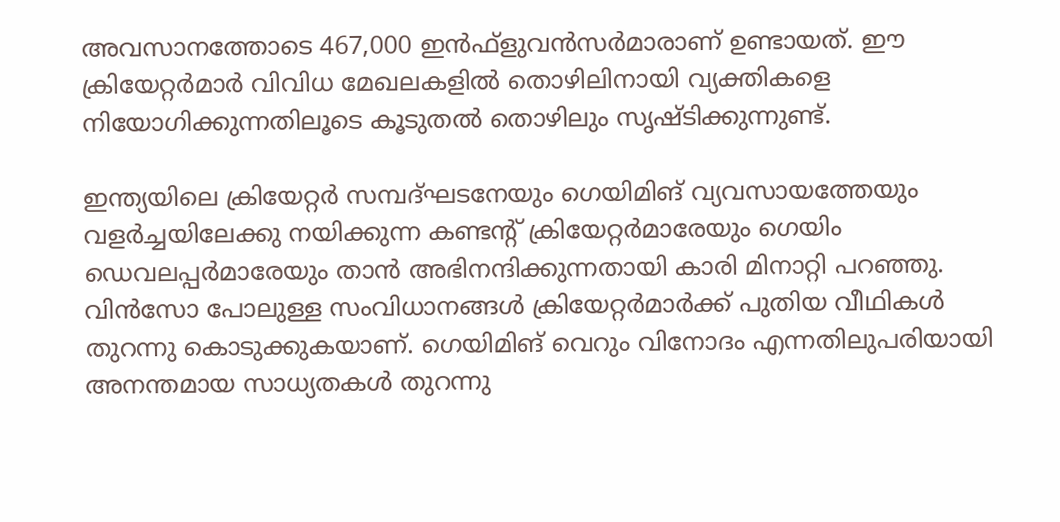അവസാനത്തോടെ 467,000 ഇന്‍ഫ്ളുവന്‍സര്‍മാരാണ് ഉണ്ടായത്. ഈ ക്രിയേറ്റര്‍മാര്‍ വിവിധ മേഖലകളില്‍ തൊഴിലിനായി വ്യക്തികളെ നിയോഗിക്കുന്നതിലൂടെ കൂടുതല്‍ തൊഴിലും സൃഷ്ടിക്കുന്നുണ്ട്.

ഇന്ത്യയിലെ ക്രിയേറ്റര്‍ സമ്പദ്ഘടനേയും ഗെയിമിങ് വ്യവസായത്തേയും വളര്‍ച്ചയിലേക്കു നയിക്കുന്ന കണ്ടന്‍റ് ക്രിയേറ്റര്‍മാരേയും ഗെയിം ഡെവലപ്പര്‍മാരേയും താന്‍ അഭിനന്ദിക്കുന്നതായി കാരി മിനാറ്റി പറഞ്ഞു. വിന്‍സോ പോലുള്ള സംവിധാനങ്ങള്‍ ക്രിയേറ്റര്‍മാര്‍ക്ക് പുതിയ വീഥികള്‍ തുറന്നു കൊടുക്കുകയാണ്. ഗെയിമിങ് വെറും വിനോദം എന്നതിലുപരിയായി അനന്തമായ സാധ്യതകള്‍ തുറന്നു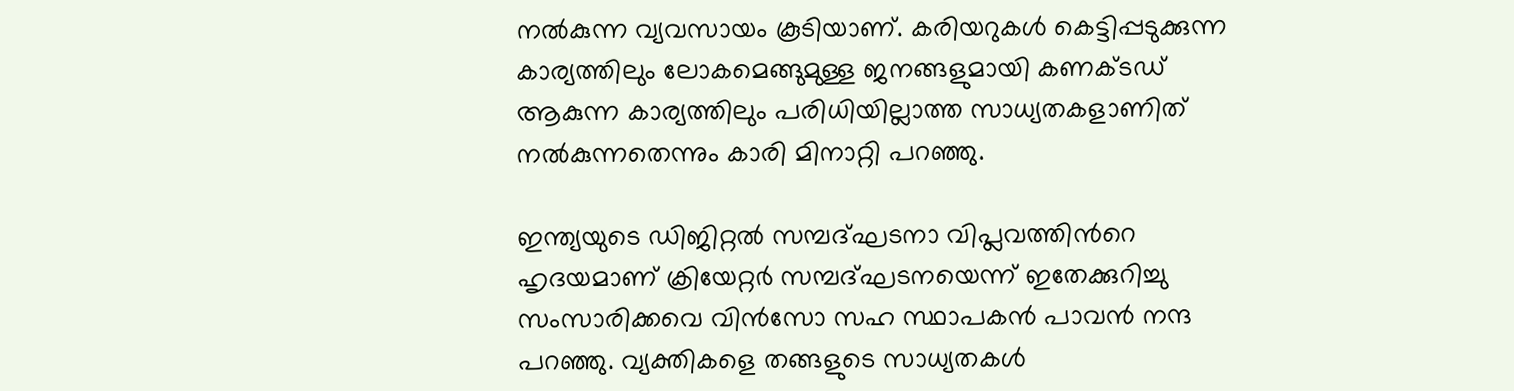നല്‍കുന്ന വ്യവസായം കൂടിയാണ്. കരിയറുകള്‍ കെട്ടിപ്പടുക്കുന്ന കാര്യത്തിലും ലോകമെങ്ങുമുള്ള ജനങ്ങളുമായി കണക്ടഡ് ആകുന്ന കാര്യത്തിലും പരിധിയില്ലാത്ത സാധ്യതകളാണിത് നല്‍കുന്നതെന്നും കാരി മിനാറ്റി പറഞ്ഞു.

ഇന്ത്യയുടെ ഡിജിറ്റല്‍ സമ്പദ്ഘടനാ വിപ്ലവത്തിന്‍റെ ഹൃദയമാണ് ക്രിയേറ്റര്‍ സമ്പദ്ഘടനയെന്ന് ഇതേക്കുറിച്ചു സംസാരിക്കവെ വിന്‍സോ സഹ സ്ഥാപകന്‍ പാവന്‍ നന്ദ പറഞ്ഞു. വ്യക്തികളെ തങ്ങളുടെ സാധ്യതകള്‍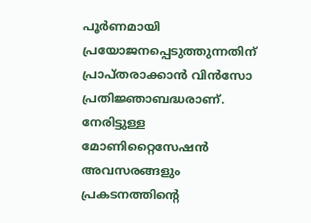പൂര്‍ണമായി പ്രയോജനപ്പെടുത്തുന്നതിന് പ്രാപ്തരാക്കാന്‍ വിന്‍സോ പ്രതിജ്ഞാബദ്ധരാണ്. നേരിട്ടുള്ള മോണിറ്റൈസേഷന്‍ അവസരങ്ങളും പ്രകടനത്തിന്‍റെ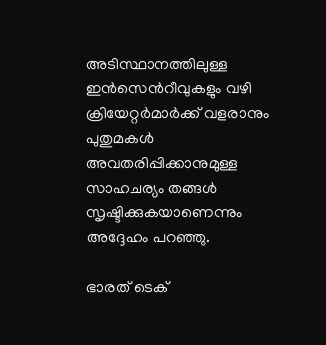അടിസ്ഥാനത്തിലുള്ള ഇന്‍സെന്‍റീവുകളും വഴി ക്രിയേറ്റര്‍മാര്‍ക്ക് വളരാനും പുതുമകള്‍ അവതരിപ്പിക്കാനുമുള്ള സാഹചര്യം തങ്ങള്‍ സൃഷ്ടിക്കുകയാണെന്നും അദ്ദേഹം പറഞ്ഞു.

ഭാരത് ടെക്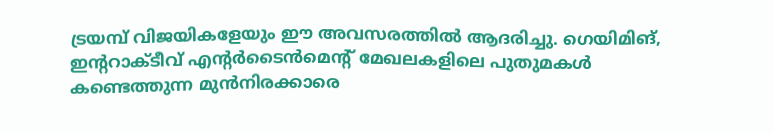ട്രയമ്പ് വിജയികളേയും ഈ അവസരത്തില്‍ ആദരിച്ചു. ഗെയിമിങ്, ഇന്‍ററാക്ടീവ് എന്‍റര്‍ടൈന്‍മെന്‍റ് മേഖലകളിലെ പുതുമകള്‍ കണ്ടെത്തുന്ന മുന്‍നിരക്കാരെ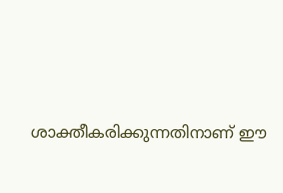ശാക്തീകരിക്കുന്നതിനാണ് ഈ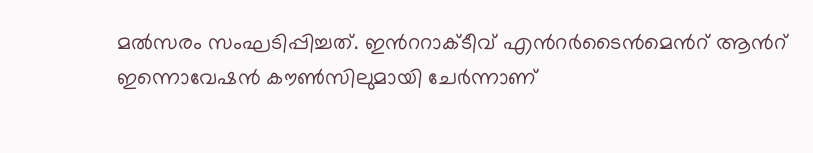മല്‍സരം സംഘടിപ്പിച്ചത്. ഇന്‍ററാക്ടീവ് എന്‍റര്‍ടൈന്‍മെന്‍റ് ആന്‍റ് ഇന്നൊവേഷന്‍ കൗണ്‍സിലുമായി ചേര്‍ന്നാണ്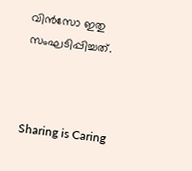വിന്‍സോ ഇതു സംഘടിപ്പിച്ചത്.



Sharing is Caring